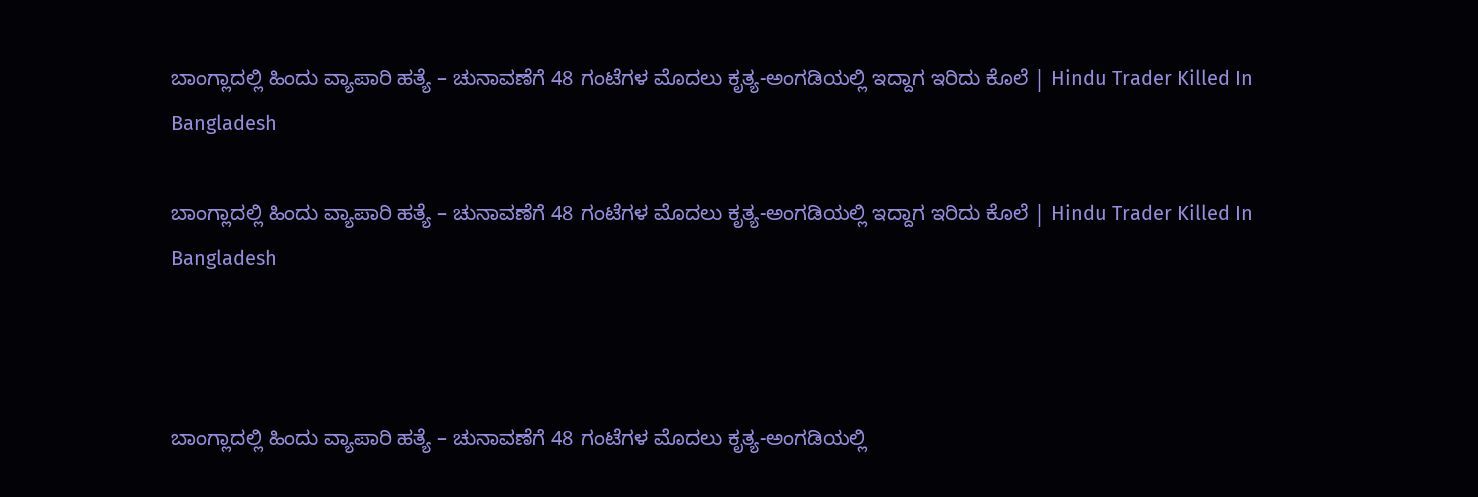ಬಾಂಗ್ಲಾದಲ್ಲಿ ಹಿಂದು ವ್ಯಾಪಾರಿ ಹತ್ಯೆ – ಚುನಾವಣೆಗೆ 48 ಗಂಟೆಗಳ ಮೊದಲು ಕೃತ್ಯ-ಅಂಗಡಿಯಲ್ಲಿ ಇದ್ದಾಗ ಇರಿದು ಕೊಲೆ | Hindu Trader Killed In Bangladesh

ಬಾಂಗ್ಲಾದಲ್ಲಿ ಹಿಂದು ವ್ಯಾಪಾರಿ ಹತ್ಯೆ – ಚುನಾವಣೆಗೆ 48 ಗಂಟೆಗಳ ಮೊದಲು ಕೃತ್ಯ-ಅಂಗಡಿಯಲ್ಲಿ ಇದ್ದಾಗ ಇರಿದು ಕೊಲೆ | Hindu Trader Killed In Bangladesh



ಬಾಂಗ್ಲಾದಲ್ಲಿ ಹಿಂದು ವ್ಯಾಪಾರಿ ಹತ್ಯೆ – ಚುನಾವಣೆಗೆ 48 ಗಂಟೆಗಳ ಮೊದಲು ಕೃತ್ಯ-ಅಂಗಡಿಯಲ್ಲಿ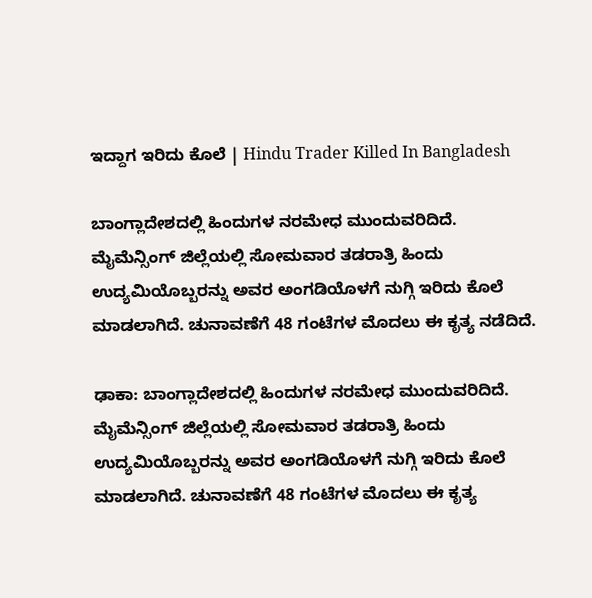ಇದ್ದಾಗ ಇರಿದು ಕೊಲೆ | Hindu Trader Killed In Bangladesh

ಬಾಂಗ್ಲಾದೇಶದಲ್ಲಿ ಹಿಂದುಗಳ ನರಮೇಧ ಮುಂದುವರಿದಿದೆ. ಮೈಮೆನ್ಸಿಂಗ್ ಜಿಲ್ಲೆಯಲ್ಲಿ ಸೋಮವಾರ ತಡರಾತ್ರಿ ಹಿಂದು ಉದ್ಯಮಿಯೊಬ್ಬರನ್ನು ಅವರ ಅಂಗಡಿಯೊಳಗೆ ನುಗ್ಗಿ ಇರಿದು ಕೊಲೆ ಮಾಡಲಾಗಿದೆ. ಚುನಾವಣೆಗೆ 48 ಗಂಟೆಗಳ ಮೊದಲು ಈ ಕೃತ್ಯ ನಡೆದಿದೆ.

ಢಾಕಾ: ಬಾಂಗ್ಲಾದೇಶದಲ್ಲಿ ಹಿಂದುಗಳ ನರಮೇಧ ಮುಂದುವರಿದಿದೆ. ಮೈಮೆನ್ಸಿಂಗ್ ಜಿಲ್ಲೆಯಲ್ಲಿ ಸೋಮವಾರ ತಡರಾತ್ರಿ ಹಿಂದು ಉದ್ಯಮಿಯೊಬ್ಬರನ್ನು ಅವರ ಅಂಗಡಿಯೊಳಗೆ ನುಗ್ಗಿ ಇರಿದು ಕೊಲೆ ಮಾಡಲಾಗಿದೆ. ಚುನಾವಣೆಗೆ 48 ಗಂಟೆಗಳ ಮೊದಲು ಈ ಕೃತ್ಯ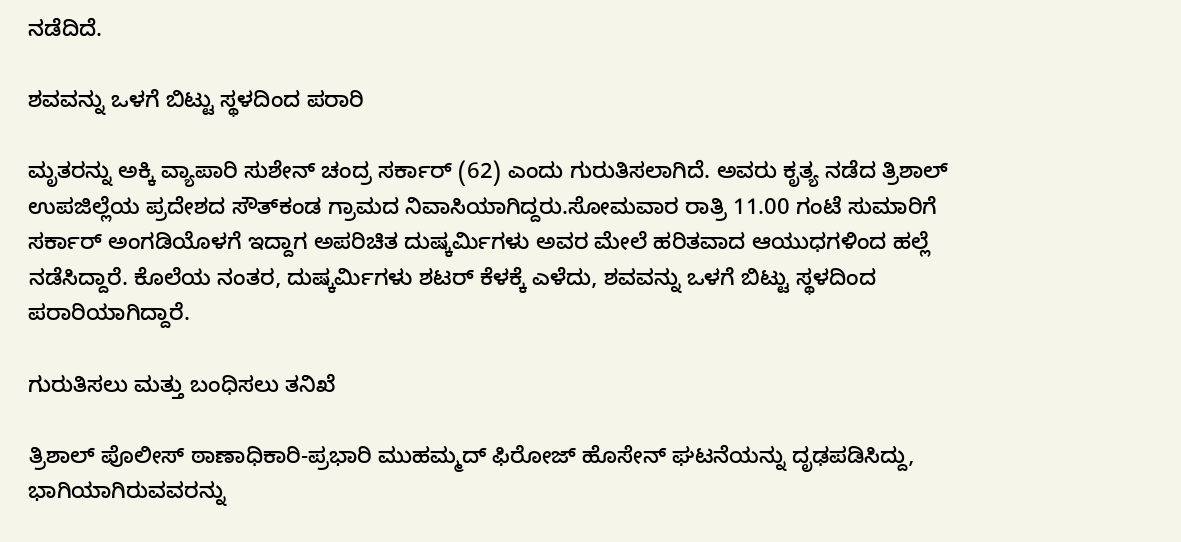ನಡೆದಿದೆ.

ಶವವನ್ನು ಒಳಗೆ ಬಿಟ್ಟು ಸ್ಥಳದಿಂದ ಪರಾರಿ

ಮೃತರನ್ನು ಅಕ್ಕಿ ವ್ಯಾಪಾರಿ ಸುಶೇನ್ ಚಂದ್ರ ಸರ್ಕಾರ್ (62) ಎಂದು ಗುರುತಿಸಲಾಗಿದೆ. ಅವರು ಕೃತ್ಯ ನಡೆದ ತ್ರಿಶಾಲ್ ಉಪಜಿಲ್ಲೆಯ ಪ್ರದೇಶದ ಸೌತ್‌ಕಂಡ ಗ್ರಾಮದ ನಿವಾಸಿಯಾಗಿದ್ದರು.ಸೋಮವಾರ ರಾತ್ರಿ 11.00 ಗಂಟೆ ಸುಮಾರಿಗೆ ಸರ್ಕಾರ್ ಅಂಗಡಿಯೊಳಗೆ ಇದ್ದಾಗ ಅಪರಿಚಿತ ದುಷ್ಕರ್ಮಿಗಳು ಅವರ ಮೇಲೆ ಹರಿತವಾದ ಆಯುಧಗಳಿಂದ ಹಲ್ಲೆ ನಡೆಸಿದ್ದಾರೆ. ಕೊಲೆಯ ನಂತರ, ದುಷ್ಕರ್ಮಿಗಳು ಶಟರ್ ಕೆಳಕ್ಕೆ ಎಳೆದು, ಶವವನ್ನು ಒಳಗೆ ಬಿಟ್ಟು ಸ್ಥಳದಿಂದ ಪರಾರಿಯಾಗಿದ್ದಾರೆ.

ಗುರುತಿಸಲು ಮತ್ತು ಬಂಧಿಸಲು ತನಿಖೆ

ತ್ರಿಶಾಲ್ ಪೊಲೀಸ್ ಠಾಣಾಧಿಕಾರಿ-ಪ್ರಭಾರಿ ಮುಹಮ್ಮದ್ ಫಿರೋಜ್ ಹೊಸೇನ್ ಘಟನೆಯನ್ನು ದೃಢಪಡಿಸಿದ್ದು, ಭಾಗಿಯಾಗಿರುವವರನ್ನು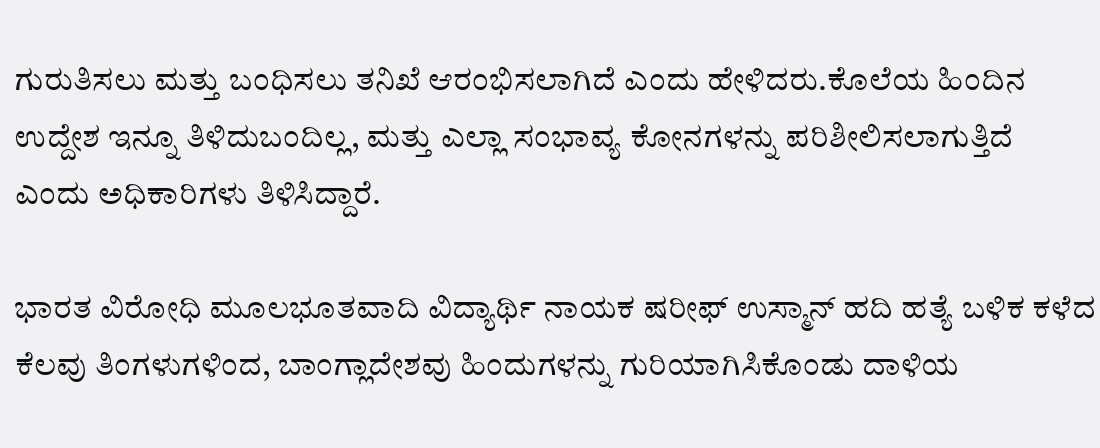ಗುರುತಿಸಲು ಮತ್ತು ಬಂಧಿಸಲು ತನಿಖೆ ಆರಂಭಿಸಲಾಗಿದೆ ಎಂದು ಹೇಳಿದರು.ಕೊಲೆಯ ಹಿಂದಿನ ಉದ್ದೇಶ ಇನ್ನೂ ತಿಳಿದುಬಂದಿಲ್ಲ, ಮತ್ತು ಎಲ್ಲಾ ಸಂಭಾವ್ಯ ಕೋನಗಳನ್ನು ಪರಿಶೀಲಿಸಲಾಗುತ್ತಿದೆ ಎಂದು ಅಧಿಕಾರಿಗಳು ತಿಳಿಸಿದ್ದಾರೆ.

ಭಾರತ ವಿರೋಧಿ ಮೂಲಭೂತವಾದಿ ವಿದ್ಯಾರ್ಥಿ ನಾಯಕ ಷರೀಫ್ ಉಸ್ಮಾನ್ ಹದಿ ಹತ್ಯೆ ಬಳಿಕ ಕಳೆದ ಕೆಲವು ತಿಂಗಳುಗಳಿಂದ, ಬಾಂಗ್ಲಾದೇಶವು ಹಿಂದುಗಳನ್ನು ಗುರಿಯಾಗಿಸಿಕೊಂಡು ದಾಳಿಯ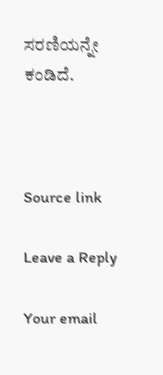ಸರಣಿಯನ್ನೇ ಕಂಡಿದೆ.



Source link

Leave a Reply

Your email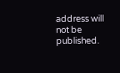address will not be published.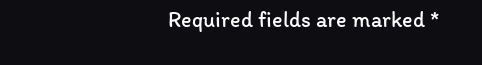Required fields are marked *